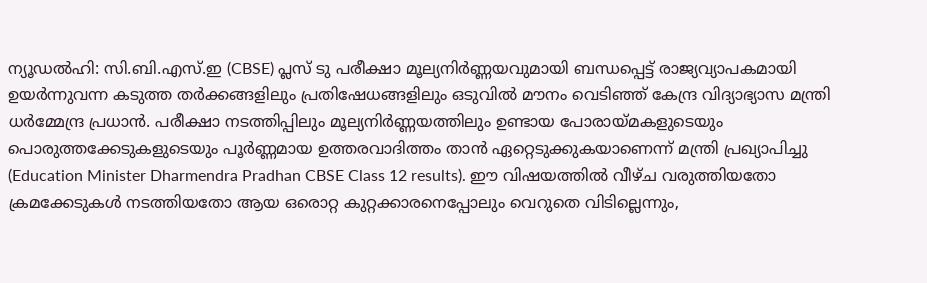ന്യൂഡൽഹി: സി.ബി.എസ്.ഇ (CBSE) പ്ലസ് ടു പരീക്ഷാ മൂല്യനിർണ്ണയവുമായി ബന്ധപ്പെട്ട് രാജ്യവ്യാപകമായി ഉയർന്നുവന്ന കടുത്ത തർക്കങ്ങളിലും പ്രതിഷേധങ്ങളിലും ഒടുവിൽ മൗനം വെടിഞ്ഞ് കേന്ദ്ര വിദ്യാഭ്യാസ മന്ത്രി ധർമ്മേന്ദ്ര പ്രധാൻ. പരീക്ഷാ നടത്തിപ്പിലും മൂല്യനിർണ്ണയത്തിലും ഉണ്ടായ പോരായ്മകളുടെയും പൊരുത്തക്കേടുകളുടെയും പൂർണ്ണമായ ഉത്തരവാദിത്തം താൻ ഏറ്റെടുക്കുകയാണെന്ന് മന്ത്രി പ്രഖ്യാപിച്ചു (Education Minister Dharmendra Pradhan CBSE Class 12 results). ഈ വിഷയത്തിൽ വീഴ്ച വരുത്തിയതോ ക്രമക്കേടുകൾ നടത്തിയതോ ആയ ഒരൊറ്റ കുറ്റക്കാരനെപ്പോലും വെറുതെ വിടില്ലെന്നും,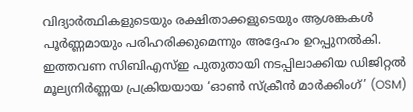വിദ്യാർത്ഥികളുടെയും രക്ഷിതാക്കളുടെയും ആശങ്കകൾ പൂർണ്ണമായും പരിഹരിക്കുമെന്നും അദ്ദേഹം ഉറപ്പുനൽകി.
ഇത്തവണ സിബിഎസ്ഇ പുതുതായി നടപ്പിലാക്കിയ ഡിജിറ്റൽ മൂല്യനിർണ്ണയ പ്രക്രിയയായ ‘ഓൺ സ്ക്രീൻ മാർക്കിംഗ്’ (OSM)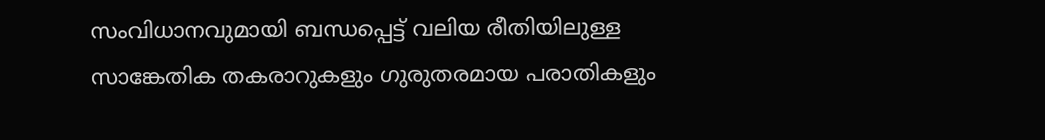സംവിധാനവുമായി ബന്ധപ്പെട്ട് വലിയ രീതിയിലുള്ള സാങ്കേതിക തകരാറുകളും ഗുരുതരമായ പരാതികളും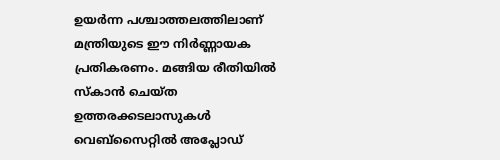ഉയർന്ന പശ്ചാത്തലത്തിലാണ് മന്ത്രിയുടെ ഈ നിർണ്ണായക പ്രതികരണം. മങ്ങിയ രീതിയിൽ സ്കാൻ ചെയ്ത ഉത്തരക്കടലാസുകൾ വെബ്സൈറ്റിൽ അപ്ലോഡ്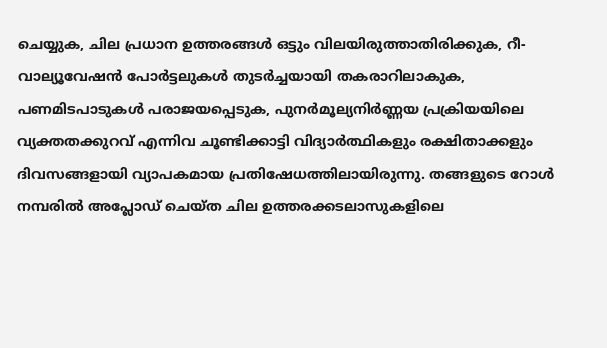ചെയ്യുക, ചില പ്രധാന ഉത്തരങ്ങൾ ഒട്ടും വിലയിരുത്താതിരിക്കുക, റീ-വാല്യൂവേഷൻ പോർട്ടലുകൾ തുടർച്ചയായി തകരാറിലാകുക, പണമിടപാടുകൾ പരാജയപ്പെടുക, പുനർമൂല്യനിർണ്ണയ പ്രക്രിയയിലെ വ്യക്തതക്കുറവ് എന്നിവ ചൂണ്ടിക്കാട്ടി വിദ്യാർത്ഥികളും രക്ഷിതാക്കളും ദിവസങ്ങളായി വ്യാപകമായ പ്രതിഷേധത്തിലായിരുന്നു. തങ്ങളുടെ റോൾ നമ്പരിൽ അപ്ലോഡ് ചെയ്ത ചില ഉത്തരക്കടലാസുകളിലെ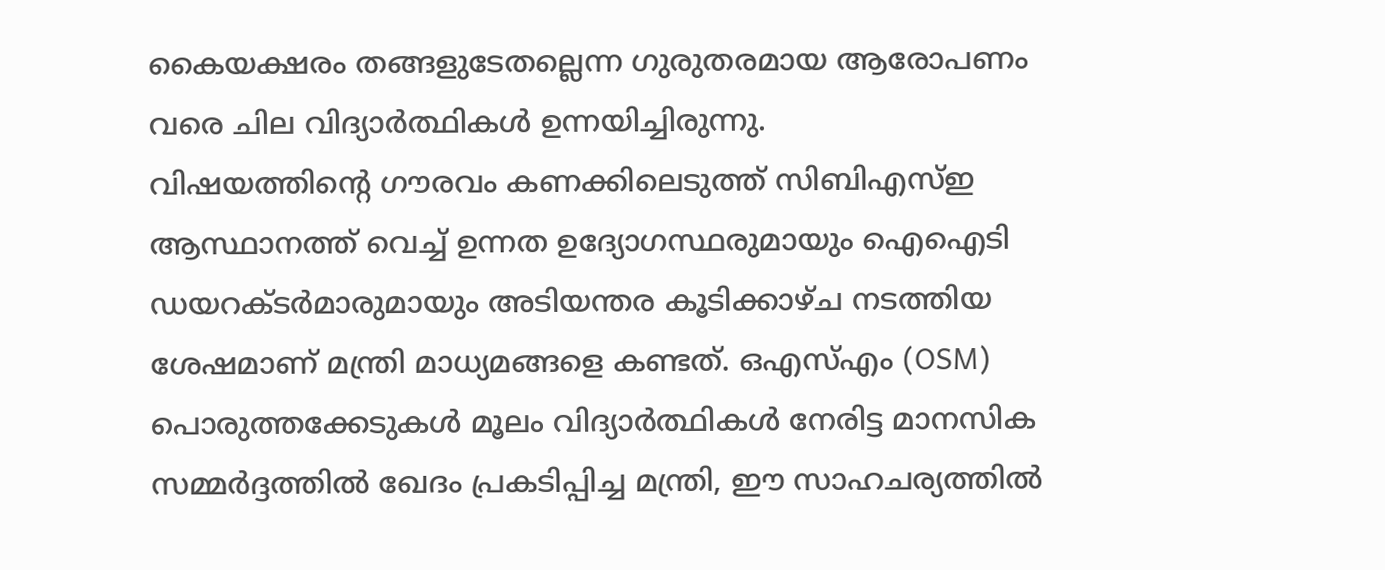കൈയക്ഷരം തങ്ങളുടേതല്ലെന്ന ഗുരുതരമായ ആരോപണം വരെ ചില വിദ്യാർത്ഥികൾ ഉന്നയിച്ചിരുന്നു.
വിഷയത്തിന്റെ ഗൗരവം കണക്കിലെടുത്ത് സിബിഎസ്ഇ ആസ്ഥാനത്ത് വെച്ച് ഉന്നത ഉദ്യോഗസ്ഥരുമായും ഐഐടി ഡയറക്ടർമാരുമായും അടിയന്തര കൂടിക്കാഴ്ച നടത്തിയ ശേഷമാണ് മന്ത്രി മാധ്യമങ്ങളെ കണ്ടത്. ഒഎസ്എം (OSM) പൊരുത്തക്കേടുകൾ മൂലം വിദ്യാർത്ഥികൾ നേരിട്ട മാനസിക സമ്മർദ്ദത്തിൽ ഖേദം പ്രകടിപ്പിച്ച മന്ത്രി, ഈ സാഹചര്യത്തിൽ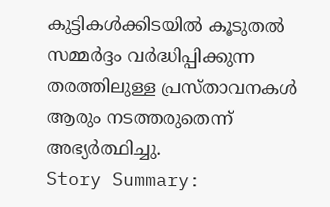കുട്ടികൾക്കിടയിൽ കൂടുതൽ സമ്മർദ്ദം വർദ്ധിപ്പിക്കുന്ന തരത്തിലുള്ള പ്രസ്താവനകൾ ആരും നടത്തരുതെന്ന് അഭ്യർത്ഥിച്ചു.
Story Summary: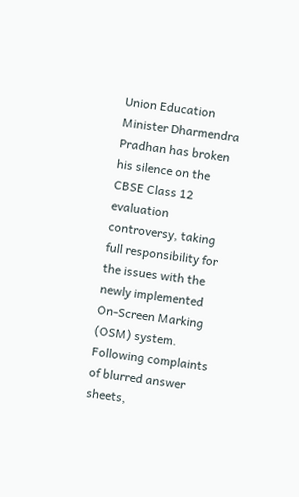Union Education Minister Dharmendra Pradhan has broken his silence on the CBSE Class 12 evaluation controversy, taking full responsibility for the issues with the newly implemented On-Screen Marking (OSM) system. Following complaints of blurred answer sheets,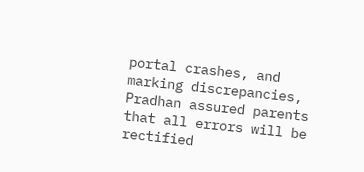portal crashes, and marking discrepancies, Pradhan assured parents that all errors will be rectified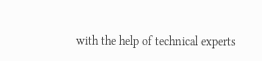with the help of technical experts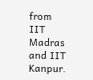from IIT Madras and IIT Kanpur.